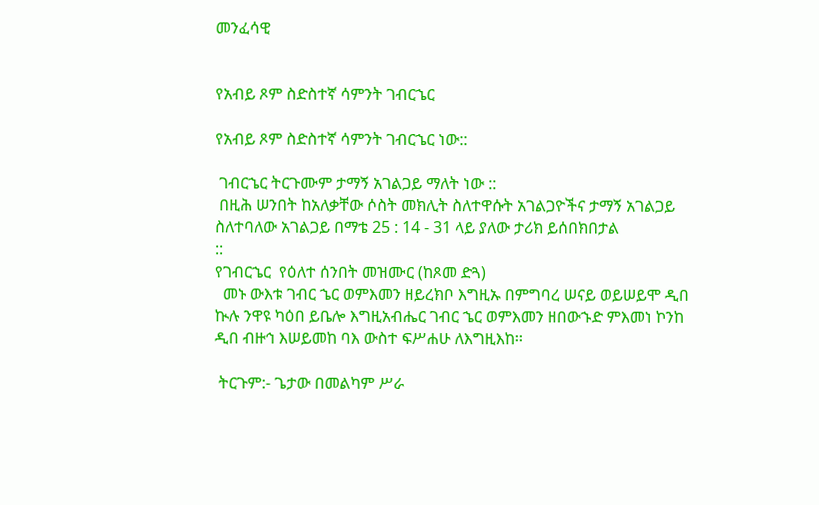መንፈሳዊ


የአብይ ጾም ስድስተኛ ሳምንት ገብርኄር

የአብይ ጾም ስድስተኛ ሳምንት ገብርኄር ነው::

 ገብርኄር ትርጉሙም ታማኝ አገልጋይ ማለት ነው ::
 በዚሕ ሠንበት ከአለቃቸው ሶስት መክሊት ስለተዋሱት አገልጋዮችና ታማኝ አገልጋይ ስለተባለው አገልጋይ በማቴ 25 : 14 - 31 ላይ ያለው ታሪክ ይሰበክበታል
::
የገብርኄር  የዕለተ ሰንበት መዝሙር (ከጾመ ድጓ)
  መኑ ውእቱ ገብር ኄር ወምእመን ዘይረክቦ እግዚኡ በምግባረ ሠናይ ወይሠይሞ ዲበ ኲሉ ንዋዩ ካዕበ ይቤሎ እግዚአብሔር ገብር ኄር ወምእመን ዘበውኁድ ምእመነ ኮንከ ዲበ ብዙኅ እሠይመከ ባእ ውስተ ፍሥሐሁ ለእግዚእከ፡፡

 ትርጉም:- ጌታው በመልካም ሥራ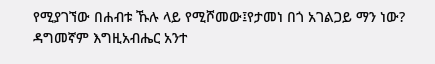የሚያገኘው በሐብቱ ኹሉ ላይ የሚሾመው፤የታመነ በጎ አገልጋይ ማን ነው? ዳግመኛም እግዚአብሔር አንተ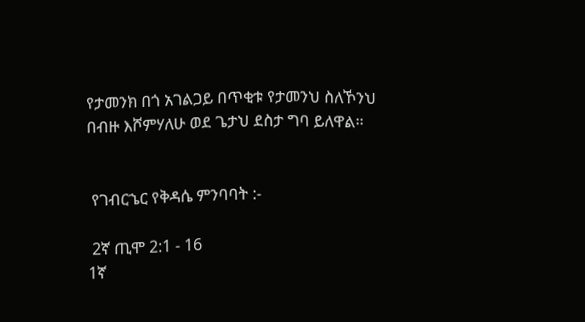የታመንክ በጎ አገልጋይ በጥቂቱ የታመንህ ስለኾንህ በብዙ እሾምሃለሁ ወደ ጌታህ ደስታ ግባ ይለዋል፡፡


 የገብርኄር የቅዳሴ ምንባባት :-

 2ኛ ጢሞ 2:1 - 16
1ኛ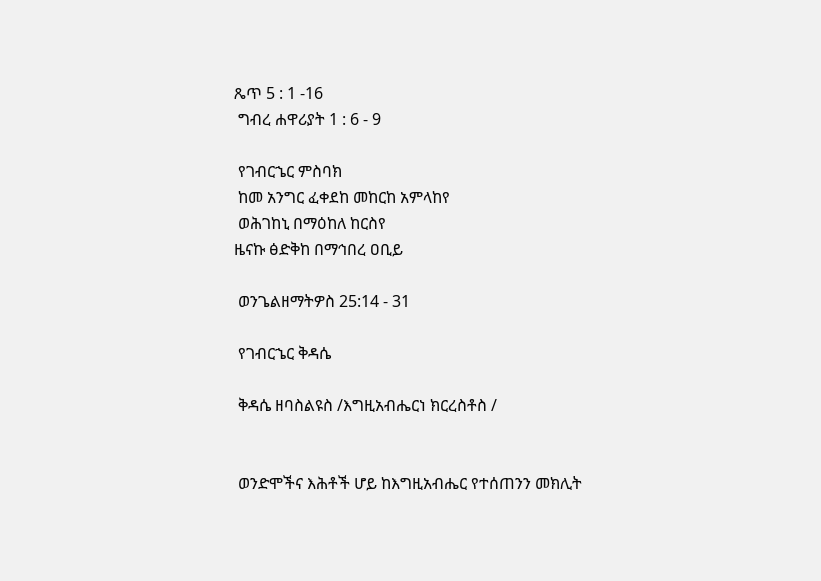ጼጥ 5 : 1 -16
 ግብረ ሐዋሪያት 1 : 6 - 9

 የገብርኄር ምስባክ
 ከመ አንግር ፈቀደከ መከርከ አምላከየ
 ወሕገከኒ በማዕከለ ከርስየ
ዜናኩ ፅድቅከ በማኅበረ ዐቢይ

 ወንጌልዘማትዎስ 25:14 - 31

 የገብርኄር ቅዳሴ

 ቅዳሴ ዘባስልዩስ /እግዚአብሔርነ ክርረስቶስ /


 ወንድሞችና እሕቶች ሆይ ከእግዚአብሔር የተሰጠንን መክሊት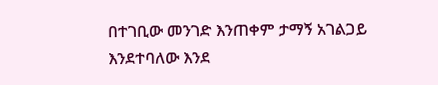በተገቢው መንገድ እንጠቀም ታማኝ አገልጋይ እንደተባለው እንደ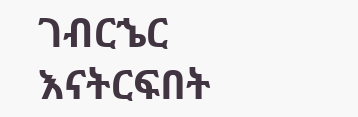ገብርኄር እናትርፍበት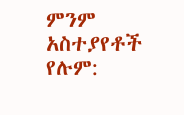ምንም አስተያየቶች የሉም: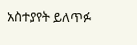አስተያየት ይለጥፉ